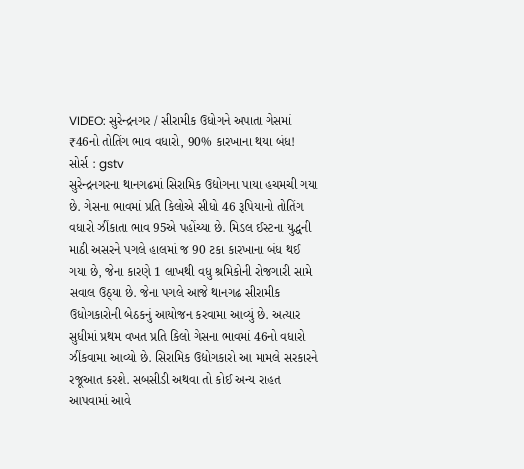VIDEO: સુરેન્દ્રનગર / સીરામીક ઉધોગને અપાતા ગેસમાં ₹46નો તોતિંગ ભાવ વધારો, 90% કારખાના થયા બંધ!
સોર્સ : gstv
સુરેન્દ્રનગરના થાનગઢમાં સિરામિક ઉદ્યોગના પાયા હચમચી ગયા છે. ગેસના ભાવમાં પ્રતિ કિલોએ સીધો 46 રૂપિયાનો તોતિંગ વધારો ઝીંકાતા ભાવ 95એ પહોંચ્યા છે. મિડલ ઈસ્ટના યુદ્ધની માઠી અસરને પગલે હાલમાં જ 90 ટકા કારખાના બંધ થઈ ગયા છે, જેના કારણે 1 લાખથી વધુ શ્રમિકોની રોજગારી સામે સવાલ ઉઠ્યા છે. જેના પગલે આજે થાનગઢ સીરામીક ઉધોગકારોની બેઠકનું આયોજન કરવામા આવ્યું છે. અત્યાર સુધીમાં પ્રથમ વખત પ્રતિ કિલો ગેસના ભાવમાં 46નો વધારો ઝીંકવામા આવ્યો છે. સિરામિક ઉદ્યોગકારો આ મામલે સરકારને રજૂઆત કરશે. સબસીડી અથવા તો કોઈ અન્ય રાહત આપવામાં આવે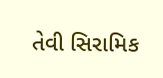તેવી સિરામિક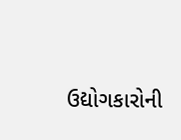ઉદ્યોગકારોની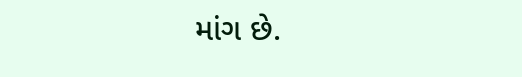માંગ છે.